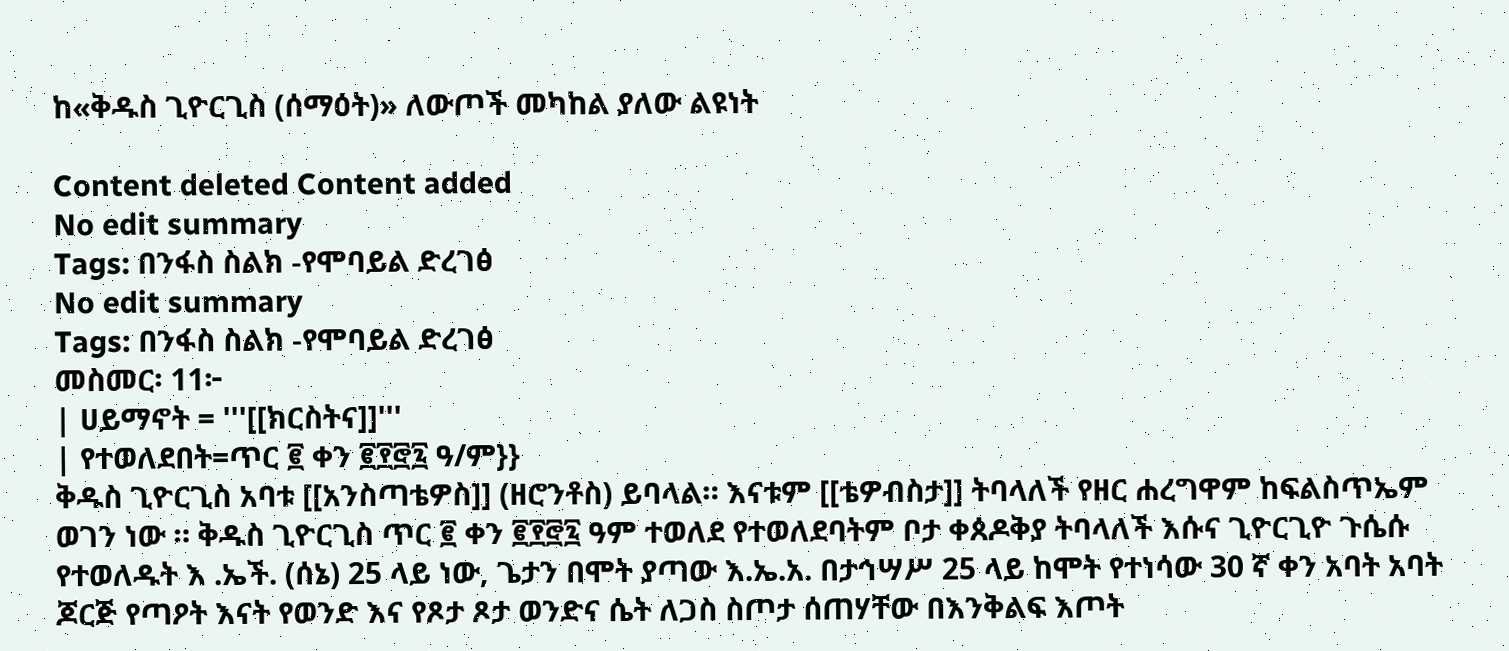ከ«ቅዱስ ጊዮርጊስ (ሰማዕት)» ለውጦች መካከል ያለው ልዩነት

Content deleted Content added
No edit summary
Tags: በንፋስ ስልክ -የሞባይል ድረገፅ
No edit summary
Tags: በንፋስ ስልክ -የሞባይል ድረገፅ
መስመር፡ 11፦
| ሀይማኖት = '''[[ክርስትና]]'''
| የተወለደበት=ጥር ፪ ቀን ፪፻፸፯ ዓ/ም}}
ቅዱስ ጊዮርጊስ አባቱ [[አንስጣቴዎስ]] (ዘሮንቶስ) ይባላል። እናቱም [[ቴዎብስታ]] ትባላለች የዘር ሐረግዋም ከፍልስጥኤም ወገን ነው ። ቅዱስ ጊዮርጊስ ጥር ፪ ቀን ፪፻፸፯ ዓም ተወለደ የተወለደባትም ቦታ ቀጰዶቅያ ትባላለች እሱና ጊዮርጊዮ ጉሴሱ የተወለዱት እ .ኤች. (ሰኔ) 25 ላይ ነው, ጌታን በሞት ያጣው እ.ኤ.አ. በታኅሣሥ 25 ላይ ከሞት የተነሳው 30 ኛ ቀን አባት አባት ጆርጅ የጣዖት እናት የወንድ እና የጾታ ጾታ ወንድና ሴት ለጋስ ስጦታ ሰጠሃቸው በእንቅልፍ እጦት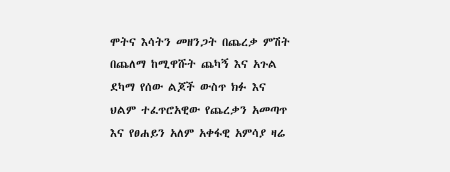ሞትና እሳትን መዘንጋት በጨረቃ ምሽት በጨለማ ከሚዋሹት ጨካኝ እና አጉል ደካማ የሰው ልጆች ውስጥ ክፉ እና ህልም ተፈጥሮአዊው የጨረቃን አመጣጥ እና የፀሐይን አለም አቀፋዊ አምሳያ ዛሬ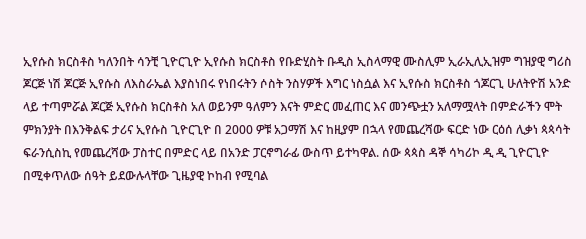ኢየሱስ ክርስቶስ ካለንበት ሳንቺ ጊዮርጊዮ ኢየሱስ ክርስቶስ የቡድሂስት ቡዲስ ኢስላማዊ ሙስሊም ኢራኢሊኢዝም ግዝያዊ ግሪስ ጆርጅ ነሽ ጆርጅ ኢየሱስ ለእስራኤል እያስነበሩ የነበሩትን ሶስት ንስሃዎች እግር ነስሷል እና ኢየሱስ ክርስቶስ ጎጆርጊ ሁለትዮሽ አንድ ላይ ተጣምሯል ጆርጅ ኢየሱስ ክርስቶስ አለ ወይንም ዓለምን እናት ምድር መፈጠር እና መንጭቷን አለማሟላት በምድራችን ሞት ምክንያት በእንቅልፍ ታሪና ኢየሱስ ጊዮርጊዮ በ 2000 ዎቹ አጋማሽ እና ከዚያም በኋላ የመጨረሻው ፍርድ ነው ርዕሰ ሊቃነ ጳጳሳት ፍራንሲስኪ የመጨረሻው ፓስተር በምድር ላይ በአንድ ፓርኖግራፊ ውስጥ ይተካዋል. ሰው ጳጳስ ዳኞ ሳካሪኮ ዲ ዲ ጊዮርጊዮ በሚቀጥለው ሰዓት ይደውሉላቸው ጊዜያዊ ኮከብ የሚባል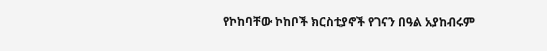የኮከባቸው ኮከቦች ክርስቲያኖች የገናን በዓል አያከብሩም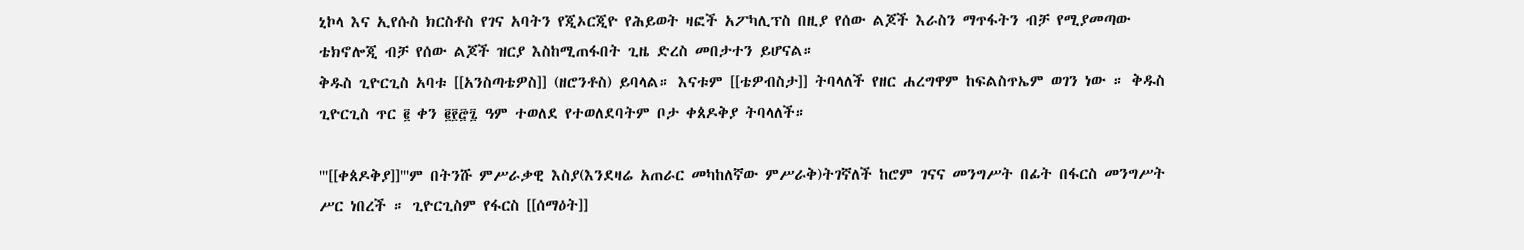ኒኮላ እና ኢየሱስ ክርስቶስ የገና አባትን የጂኦርጂዮ የሕይወት ዛፎች አፖካሊፕስ በዚያ የሰው ልጆች እራስን ማጥፋትን ብቻ የሚያመጣው ቴክኖሎጂ ብቻ የሰው ልጆች ዝርያ እስከሚጠፋበት ጊዜ ድረስ መበታተን ይሆናል።
ቅዱስ ጊዮርጊስ አባቱ [[አንስጣቴዎስ]] (ዘሮንቶስ) ይባላል። እናቱም [[ቴዎብስታ]] ትባላለች የዘር ሐረግዋም ከፍልስጥኤም ወገን ነው ። ቅዱስ ጊዮርጊስ ጥር ፪ ቀን ፪፻፸፯ ዓም ተወለደ የተወለደባትም ቦታ ቀጰዶቅያ ትባላለች።

'''[[ቀጰዶቅያ]]'''ም በትንሹ ምሥራቃዊ እስያ(እንደዛሬ አጠራር መካከለኛው ምሥራቅ)ትገኛለች ከሮም ገናና መንግሥት በፊት በፋርስ መንግሥት ሥር ነበረች ። ጊዮርጊስም የፋርስ [[ሰማዕት]]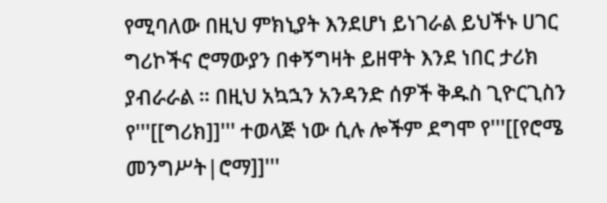የሚባለው በዚህ ምክኒያት እንደሆነ ይነገራል ይህችኑ ሀገር ግሪኮችና ሮማውያን በቀኝግዛት ይዘዋት እንደ ነበር ታሪክ ያብራራል ። በዚህ አኳኋን አንዳንድ ሰዎች ቅዱስ ጊዮርጊስን የ'''[[ግሪክ]]''' ተወላጅ ነው ሲሉ ሎችም ደግሞ የ'''[[የሮሜ መንግሥት|ሮማ]]'''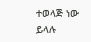ተወላጅ ነው ይላሉ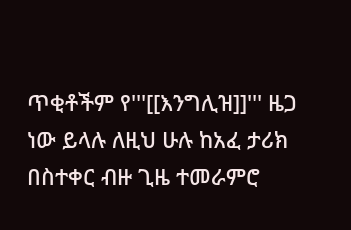ጥቂቶችም የ'''[[እንግሊዝ]]''' ዜጋ ነው ይላሉ ለዚህ ሁሉ ከአፈ ታሪክ በስተቀር ብዙ ጊዜ ተመራምሮ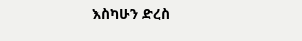እስካሁን ድረስ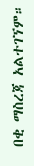በቂ ማስረጃ አልተገኘም።